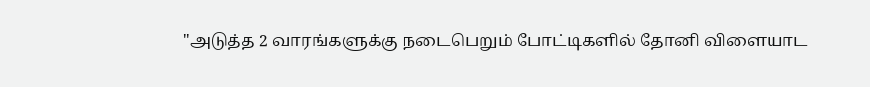"அடுத்த 2 வாரங்களுக்கு நடைபெறும் போட்டிகளில் தோனி விளையாட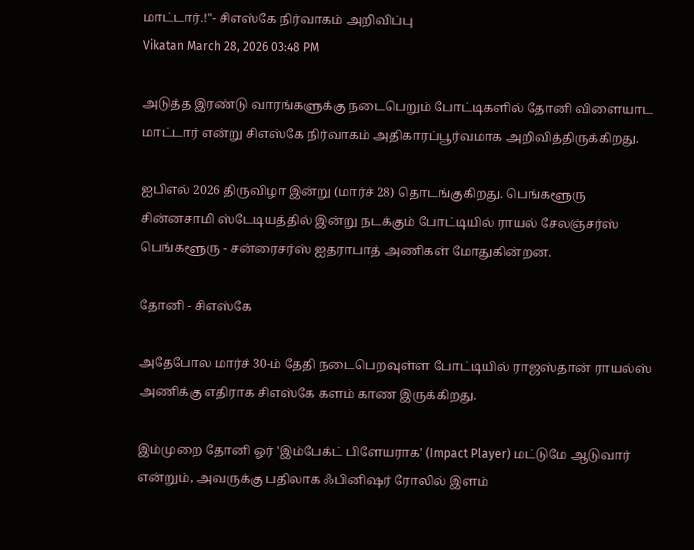மாட்டார்.!"- சிஎஸ்கே நிர்வாகம் அறிவிப்பு
Vikatan March 28, 2026 03:48 PM

அடுத்த இரண்டு வாரங்களுக்கு நடைபெறும் போட்டிகளில் தோனி விளையாட மாட்டார் என்று சிஎஸ்கே நிர்வாகம் அதிகாரப்பூர்வமாக அறிவித்திருக்கிறது.

ஐபிஎல் 2026 திருவிழா இன்று (மார்ச் 28) தொடங்குகிறது. பெங்களூரு சின்னசாமி ஸ்டேடியத்தில் இன்று நடக்கும் போட்டியில் ராயல் சேலஞ்சர்ஸ் பெங்களூரு - சன்ரைசர்ஸ் ஐதராபாத் அணிகள் மோதுகின்றன.

தோனி - சிஎஸ்கே

அதேபோல மார்ச் 30-ம் தேதி நடைபெறவுள்ள போட்டியில் ராஜஸ்தான் ராயல்ஸ் அணிக்கு எதிராக சிஎஸ்கே களம் காண இருக்கிறது.

இம்முறை தோனி ஓர் 'இம்பேக்ட் பிளேயராக' (Impact Player) மட்டுமே ஆடுவார் என்றும், அவருக்கு பதிலாக ஃபினிஷர் ரோலில் இளம்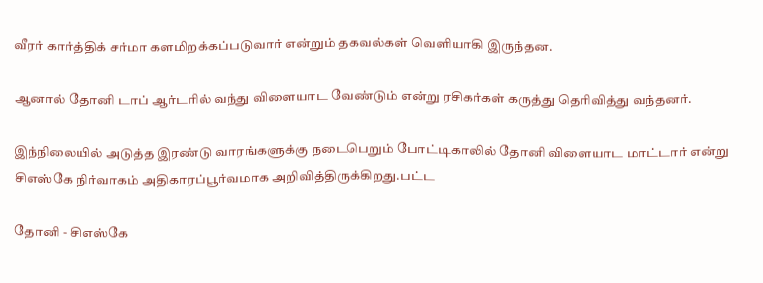வீரர் கார்த்திக் சர்மா களமிறக்கப்படுவார் என்றும் தகவல்கள் வெளியாகி இருந்தன.

ஆனால் தோனி டாப் ஆர்டரில் வந்து விளையாட வேண்டும் என்று ரசிகர்கள் கருத்து தெரிவித்து வந்தனர்.

இந்நிலையில் அடுத்த இரண்டு வாரங்களுக்கு நடைபெறும் போட்டிகாலில் தோனி விளையாட மாட்டார் என்று சிஎஸ்கே நிர்வாகம் அதிகாரப்பூர்வமாக அறிவித்திருக்கிறது.பட்ட

தோனி - சிஎஸ்கே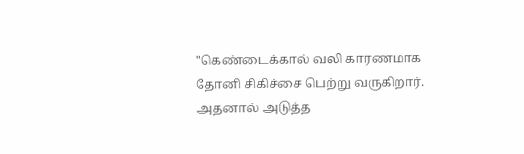"கெண்டைக்கால் வலி காரணமாக தோனி சிகிச்சை பெற்று வருகிறார். அதனால் அடுத்த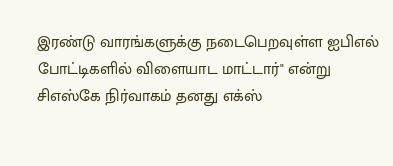இரண்டு வாரங்களுக்கு நடைபெறவுள்ள ஐபிஎல் போட்டிகளில் விளையாட மாட்டார்" என்று சிஎஸ்கே நிர்வாகம் தனது எக்ஸ்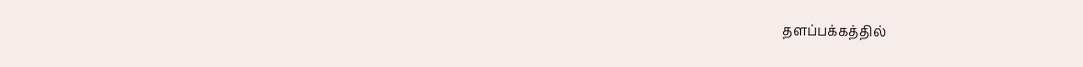தளப்பக்கத்தில்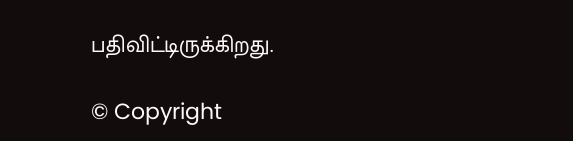பதிவிட்டிருக்கிறது.

© Copyright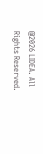@2026 LIDEA. All Rights Reserved.